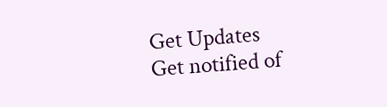Get Updates
Get notified of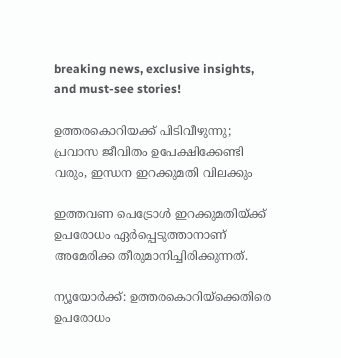breaking news, exclusive insights, and must-see stories!

ഉത്തരകൊറിയക്ക് പിടിവീഴുന്നു; പ്രവാസ ജീവിതം ഉപേക്ഷിക്കേണ്ടി വരും, ഇന്ധന ഇറക്കുമതി വിലക്കും

ഇത്തവണ പെട്രോൾ ഇറക്കുമതിയ്ക്ക് ഉപരോധം ഏർപ്പെടുത്താനാണ് അമേരിക്ക തീരുമാനിച്ചിരിക്കുന്നത്.

ന്യൂയോർക്ക്: ഉത്തരകൊറിയ്ക്കെതിരെ ഉപരോധം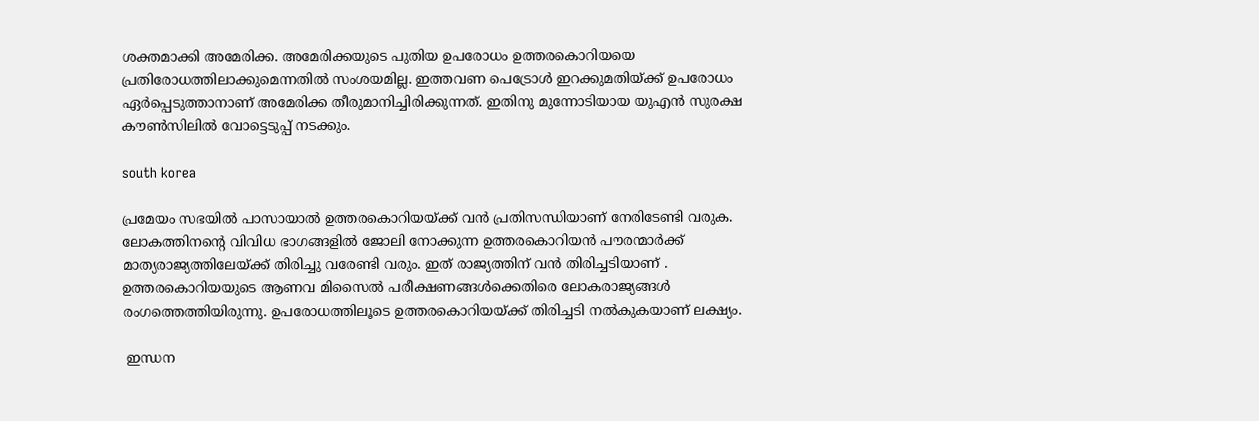ശക്തമാക്കി അമേരിക്ക. അമേരിക്കയുടെ പുതിയ ഉപരോധം ഉത്തരകൊറിയയെ പ്രതിരോധത്തിലാക്കുമെന്നതിൽ സംശയമില്ല. ഇത്തവണ പെട്രോൾ ഇറക്കുമതിയ്ക്ക് ഉപരോധം ഏർപ്പെടുത്താനാണ് അമേരിക്ക തീരുമാനിച്ചിരിക്കുന്നത്. ഇതിനു മുന്നോടിയായ യുഎൻ സുരക്ഷ കൗൺസിലിൽ വോട്ടെടുപ്പ് നടക്കും.

south korea

പ്രമേയം സഭയിൽ പാസായാൽ ഉത്തരകൊറിയയ്ക്ക് വൻ പ്രതിസന്ധിയാണ് നേരിടേണ്ടി വരുക. ലോകത്തിനന്റെ വിവിധ ഭാഗങ്ങളിൽ ജോലി നോക്കുന്ന ഉത്തരകൊറിയൻ പൗരന്മാർക്ക് മാത്യരാജ്യത്തിലേയ്ക്ക് തിരിച്ചു വരേണ്ടി വരും. ഇത് രാജ്യത്തിന് വൻ തിരിച്ചടിയാണ് . ഉത്തരകൊറിയയുടെ ആണവ മിസൈൽ പരീക്ഷണങ്ങൾക്കെതിരെ ലോകരാജ്യങ്ങൾ രംഗത്തെത്തിയിരുന്നു. ഉപരോധത്തിലൂടെ ഉത്തരകൊറിയയ്ക്ക് തിരിച്ചടി നൽകുകയാണ് ലക്ഷ്യം.

 ഇന്ധന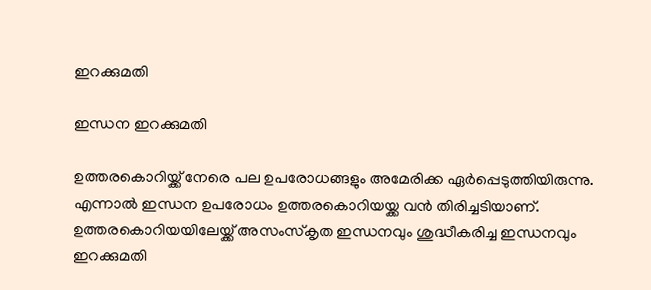ഇറക്കുമതി

ഇന്ധന ഇറക്കുമതി

ഉത്തരകൊറിയ്ക്ക് നേരെ പല ഉപരോധങ്ങളും അമേരിക്ക ഏർപ്പെടുത്തിയിരുന്നു. എന്നാൽ ഇന്ധന ഉപരോധം ഉത്തരകൊറിയയ്ക്ക വൻ തിരിച്ചടിയാണ്. ഉത്തരകൊറിയയിലേയ്ക്ക് അസംസ്കൃത ഇന്ധനവും ശുദ്ധീകരിച്ച ഇന്ധനവും ഇറക്കുമതി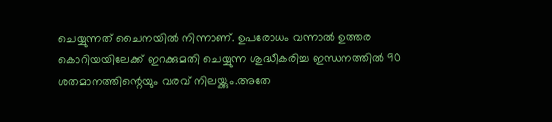ചെയ്യുന്നത് ചൈനയിൽ നിന്നാണ്. ഉപരോധം വന്നാൽ ഉത്തര കൊറിയയിലേക്ക് ഇറക്കുമതി ചെയ്യുന്ന ശുദ്ധീകരിച്ച ഇന്ധനത്തിൽ 90 ശതമാനത്തിന്റെയും വരവ് നിലയ്ക്കും.അതേ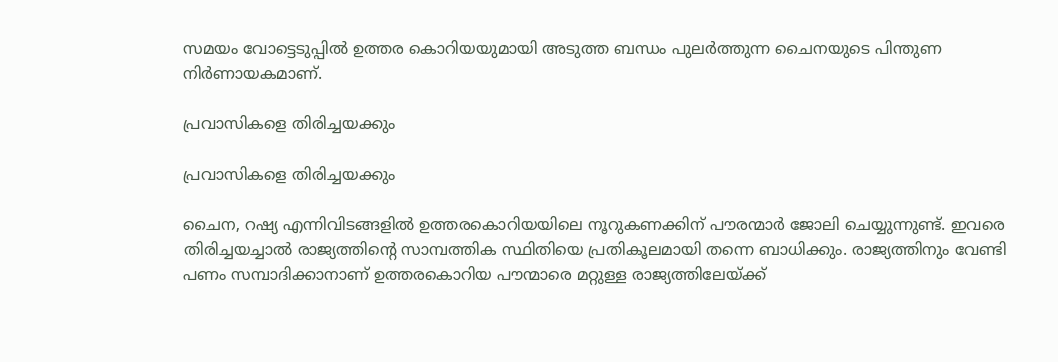സമയം വോട്ടെടുപ്പിൽ ഉത്തര കൊറിയയുമായി അടുത്ത ബന്ധം പുലർത്തുന്ന ചൈനയുടെ പിന്തുണ നിർണായകമാണ്.

പ്രവാസികളെ തിരിച്ചയക്കും

പ്രവാസികളെ തിരിച്ചയക്കും

ചൈന, റഷ്യ എന്നിവിടങ്ങളിൽ ഉത്തരകൊറിയയിലെ നൂറുകണക്കിന് പൗരന്മാർ ജോലി ചെയ്യുന്നുണ്ട്. ഇവരെ തിരിച്ചയച്ചാൽ രാജ്യത്തിന്റെ സാമ്പത്തിക സ്ഥിതിയെ പ്രതികൂലമായി തന്നെ ബാധിക്കും. രാജ്യത്തിനും വേണ്ടി പണം സമ്പാദിക്കാനാണ് ഉത്തരകൊറിയ പൗന്മാരെ മറ്റുള്ള രാജ്യത്തിലേയ്ക്ക്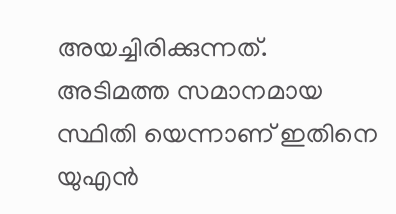അയച്ചിരിക്കുന്നത്. അടിമത്ത സമാനമായ സ്ഥിതി യെന്നാണ് ഇതിനെ യുഎൻ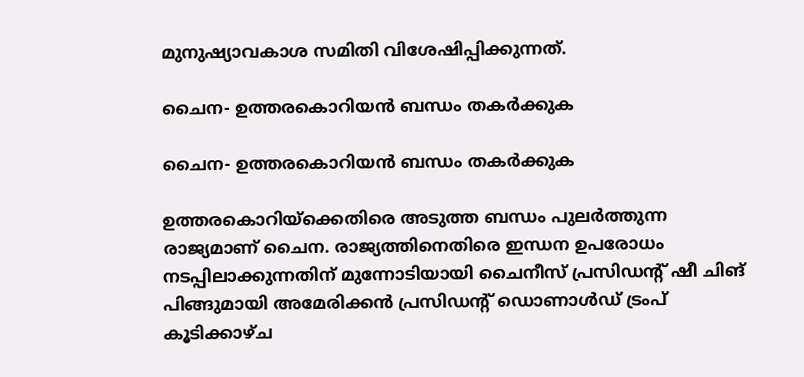മുനുഷ്യാവകാശ സമിതി വിശേഷിപ്പിക്കുന്നത്.

ചൈന- ഉത്തരകൊറിയൻ ബന്ധം തകർക്കുക

ചൈന- ഉത്തരകൊറിയൻ ബന്ധം തകർക്കുക

ഉത്തരകൊറിയ്ക്കെതിരെ അടുത്ത ബന്ധം പുലർത്തുന്ന രാജ്യമാണ് ചൈന. രാജ്യത്തിനെതിരെ ഇന്ധന ഉപരോധം നടപ്പിലാക്കുന്നതിന് മുന്നോടിയായി ചൈനീസ് പ്രസിഡന്റ് ഷീ ചിങ് പിങ്ങുമായി അമേരിക്കൻ പ്രസിഡന്റ് ഡൊണാൾഡ് ട്രംപ് കൂടിക്കാഴ്ച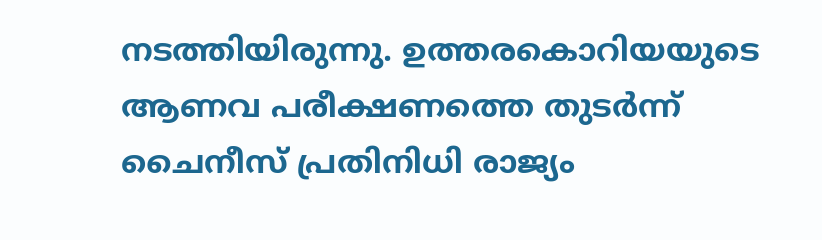നടത്തിയിരുന്നു. ഉത്തരകൊറിയയുടെ ആണവ പരീക്ഷണത്തെ തുടർന്ന് ചൈനീസ് പ്രതിനിധി രാജ്യം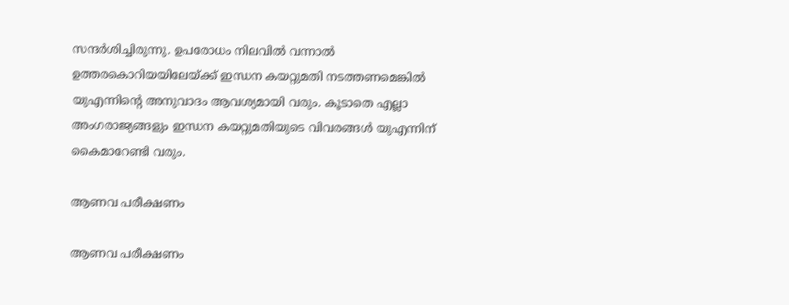സന്ദർശിച്ചിരുന്നു. ഉപരോധം നിലവിൽ വന്നാൽ‌ ഉത്തരകൊറിയയിലേയ്ക്ക് ഇന്ധന കയറ്റുമതി നടത്തണമെങ്കിൽ യുഎന്നിന്റെ അനുവാദം ആവശ്യമായി വരും. കൂടാതെ എല്ലാ അംഗരാജ്യങ്ങളും ഇന്ധന കയറ്റുമതിയുടെ വിവരങ്ങൾ യുഎന്നിന് കൈമാറേണ്ടി വരും.

ആണവ പരീക്ഷണം

ആണവ പരീക്ഷണം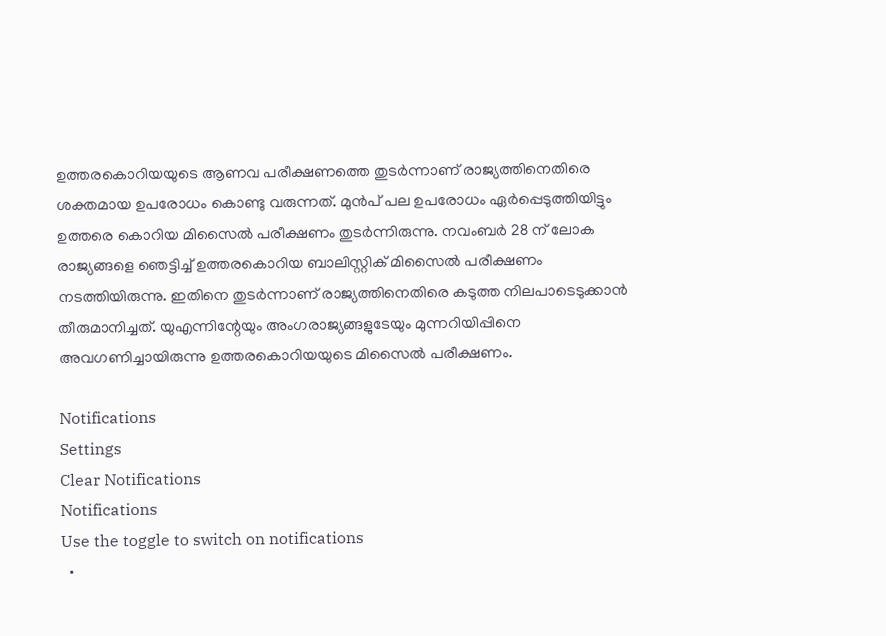ഉത്തരകൊറിയയുടെ ആണവ പരീക്ഷണത്തെ തുടർന്നാണ് രാജ്യത്തിനെതിരെ ശക്തമായ ഉപരോധം കൊണ്ടു വരുന്നത്. മുൻപ് പല ഉപരോധം ഏർപ്പെടുത്തിയിട്ടും ഉത്തരെ കൊറിയ മിസൈൽ പരീക്ഷണം തുടർന്നിരുന്നു. നവംബർ 28 ന് ലോക രാജ്യങ്ങളെ ഞെട്ടിച്ച് ഉത്തരകൊറിയ ബാലിസ്റ്റിക് മിസൈൽ പരീക്ഷണം നടത്തിയിരുന്നു. ഇതിനെ തുടർന്നാണ് രാജ്യത്തിനെതിരെ കടുത്ത നിലപാടെടുക്കാൻ തീരുമാനിച്ചത്. യുഎന്നിന്റേയും അംഗരാജ്യങ്ങളുടേയും മുന്നറിയിപ്പിനെ അവഗണിച്ചായിരുന്നു ഉത്തരകൊറിയയുടെ മിസൈൽ പരീക്ഷണം.

Notifications
Settings
Clear Notifications
Notifications
Use the toggle to switch on notifications
  •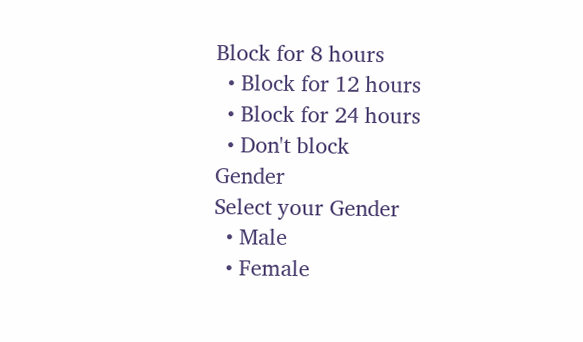Block for 8 hours
  • Block for 12 hours
  • Block for 24 hours
  • Don't block
Gender
Select your Gender
  • Male
  • Female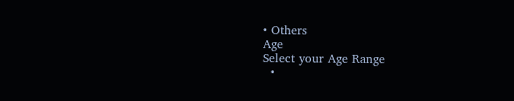• Others
Age
Select your Age Range
  •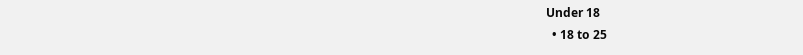Under 18
  • 18 to 25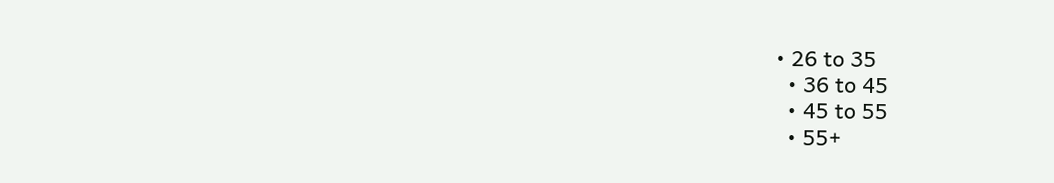• 26 to 35
  • 36 to 45
  • 45 to 55
  • 55+